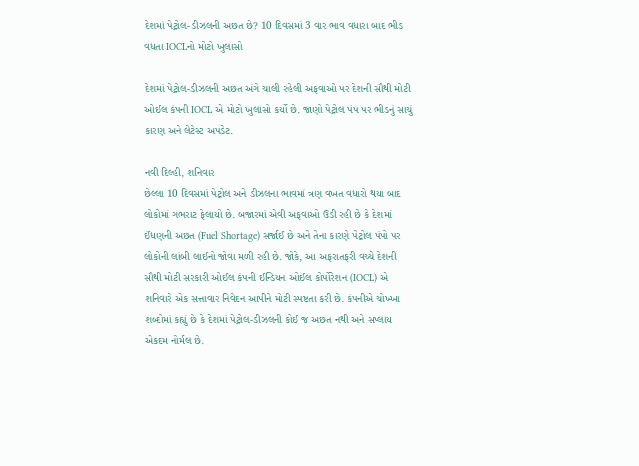દેશમાં પેટ્રોલ-ડીઝલની અછત છે? 10 દિવસમાં 3 વાર ભાવ વધારા બાદ ભીડ વધતા IOCLનો મોટો ખુલાસો

દેશમાં પેટ્રોલ-ડીઝલની અછત અંગે ચાલી રહેલી અફવાઓ પર દેશની સૌથી મોટી ઓઈલ કંપની IOCL એ મોટો ખુલાસો કર્યો છે. જાણો પેટ્રોલ પંપ પર ભીડનું સાચું કારણ અને લેટેસ્ટ અપડેટ.

નવી દિલ્હી, શનિવાર
છેલ્લા 10 દિવસમાં પેટ્રોલ અને ડીઝલના ભાવમાં ત્રણ વખત વધારો થયા બાદ લોકોમાં ગભરાટ ફેલાયો છે. બજારમાં એવી અફવાઓ ઉડી રહી છે કે દેશમાં ઈંધણની અછત (Fuel Shortage) સર્જાઈ છે અને તેના કારણે પેટ્રોલ પંપો પર લોકોની લાંબી લાઈનો જોવા મળી રહી છે. જોકે, આ અફરાતફરી વચ્ચે દેશની સૌથી મોટી સરકારી ઓઈલ કંપની ઈન્ડિયન ઓઈલ કોર્પોરેશન (IOCL) એ શનિવારે એક સત્તાવાર નિવેદન આપીને મોટી સ્પષ્ટતા કરી છે. કંપનીએ ચોખ્ખા શબ્દોમાં કહ્યું છે કે દેશમાં પેટ્રોલ-ડીઝલની કોઈ જ અછત નથી અને સપ્લાય એકદમ નોર્મલ છે.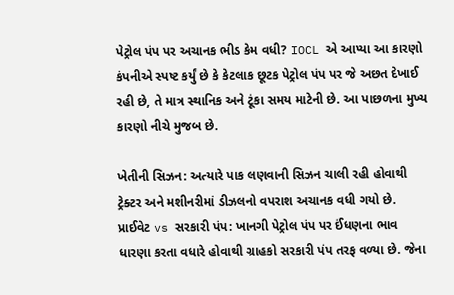પેટ્રોલ પંપ પર અચાનક ભીડ કેમ વધી? IOCL એ આપ્યા આ કારણો
કંપનીએ સ્પષ્ટ કર્યું છે કે કેટલાક છૂટક પેટ્રોલ પંપ પર જે અછત દેખાઈ રહી છે, તે માત્ર સ્થાનિક અને ટૂંકા સમય માટેની છે. આ પાછળના મુખ્ય કારણો નીચે મુજબ છે.

ખેતીની સિઝન: અત્યારે પાક લણવાની સિઝન ચાલી રહી હોવાથી ટ્રેક્ટર અને મશીનરીમાં ડીઝલનો વપરાશ અચાનક વધી ગયો છે.
પ્રાઈવેટ vs સરકારી પંપ: ખાનગી પેટ્રોલ પંપ પર ઈંધણના ભાવ ધારણા કરતા વધારે હોવાથી ગ્રાહકો સરકારી પંપ તરફ વળ્યા છે. જેના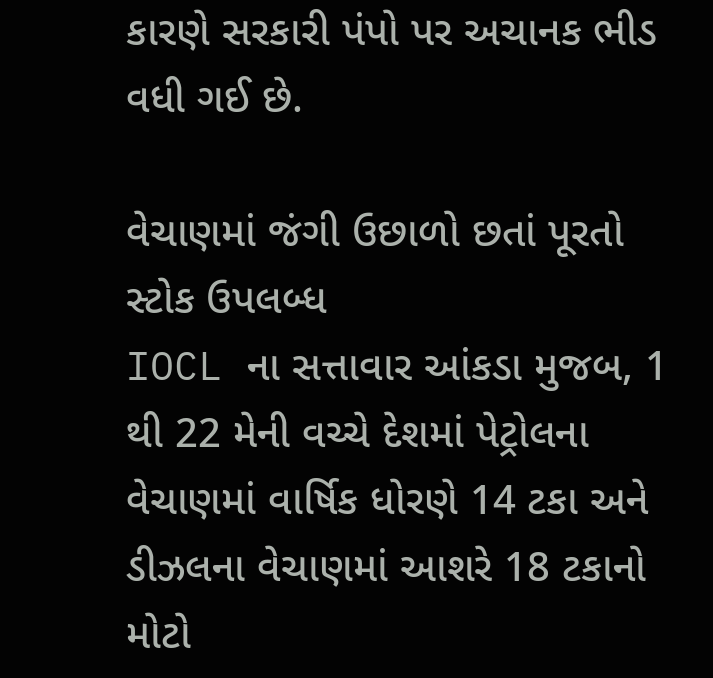કારણે સરકારી પંપો પર અચાનક ભીડ વધી ગઈ છે.

વેચાણમાં જંગી ઉછાળો છતાં પૂરતો સ્ટોક ઉપલબ્ધ
IOCL ના સત્તાવાર આંકડા મુજબ, 1 થી 22 મેની વચ્ચે દેશમાં પેટ્રોલના વેચાણમાં વાર્ષિક ધોરણે 14 ટકા અને ડીઝલના વેચાણમાં આશરે 18 ટકાનો મોટો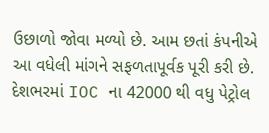ઉછાળો જોવા મળ્યો છે. આમ છતાં કંપનીએ આ વધેલી માંગને સફળતાપૂર્વક પૂરી કરી છે. દેશભરમાં IOC ના 42000 થી વધુ પેટ્રોલ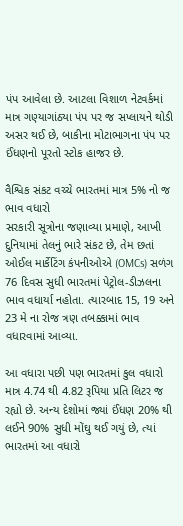પંપ આવેલા છે. આટલા વિશાળ નેટવર્કમાં માત્ર ગણ્યાગાંઠ્યા પંપ પર જ સપ્લાયને થોડી અસર થઈ છે, બાકીના મોટાભાગના પંપ પર ઈંધણનો પૂરતો સ્ટોક હાજર છે.

વૈશ્વિક સંકટ વચ્ચે ભારતમાં માત્ર 5% નો જ ભાવ વધારો
સરકારી સૂત્રોના જણાવ્યા પ્રમાણે, આખી દુનિયામાં તેલનું ભારે સંકટ છે, તેમ છતાં ઓઈલ માર્કેટિંગ કંપનીઓએ (OMCs) સળંગ 76 દિવસ સુધી ભારતમાં પેટ્રોલ-ડીઝલના ભાવ વધાર્યા નહોતા. ત્યારબાદ 15, 19 અને 23 મે ના રોજ ત્રણ તબક્કામાં ભાવ વધારવામાં આવ્યા.

આ વધારા પછી પણ ભારતમાં કુલ વધારો માત્ર 4.74 થી 4.82 રૂપિયા પ્રતિ લિટર જ રહ્યો છે. અન્ય દેશોમાં જ્યાં ઈંધણ 20% થી લઈને 90% સુધી મોંઘુ થઈ ગયું છે, ત્યાં ભારતમાં આ વધારો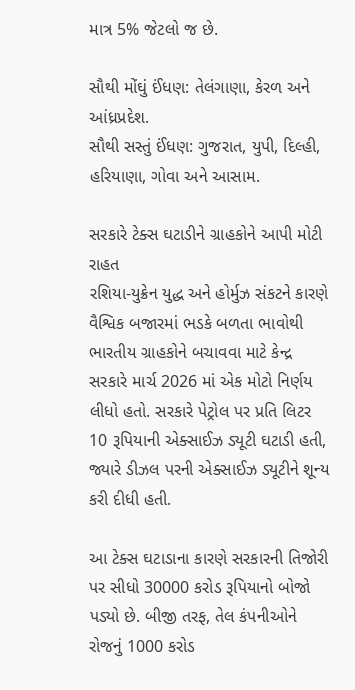માત્ર 5% જેટલો જ છે.

સૌથી મોંઘું ઈંધણ: તેલંગાણા, કેરળ અને આંધ્રપ્રદેશ.
સૌથી સસ્તું ઈંધણ: ગુજરાત, યુપી, દિલ્હી, હરિયાણા, ગોવા અને આસામ.

સરકારે ટેક્સ ઘટાડીને ગ્રાહકોને આપી મોટી રાહત
રશિયા-યુક્રેન યુદ્ધ અને હોર્મુઝ સંકટને કારણે વૈશ્વિક બજારમાં ભડકે બળતા ભાવોથી ભારતીય ગ્રાહકોને બચાવવા માટે કેન્દ્ર સરકારે માર્ચ 2026 માં એક મોટો નિર્ણય લીધો હતો. સરકારે પેટ્રોલ પર પ્રતિ લિટર 10 રૂપિયાની એક્સાઈઝ ડ્યૂટી ઘટાડી હતી, જ્યારે ડીઝલ પરની એક્સાઈઝ ડ્યૂટીને શૂન્ય કરી દીધી હતી.

આ ટેક્સ ઘટાડાના કારણે સરકારની તિજોરી પર સીધો 30000 કરોડ રૂપિયાનો બોજો પડ્યો છે. બીજી તરફ, તેલ કંપનીઓને રોજનું 1000 કરોડ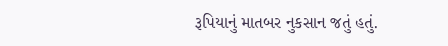રૂપિયાનું માતબર નુકસાન જતું હતું.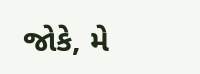જોકે, મે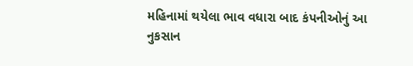મહિનામાં થયેલા ભાવ વધારા બાદ કંપનીઓનું આ નુકસાન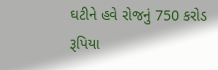ઘટીને હવે રોજનું 750 કરોડ રૂપિયા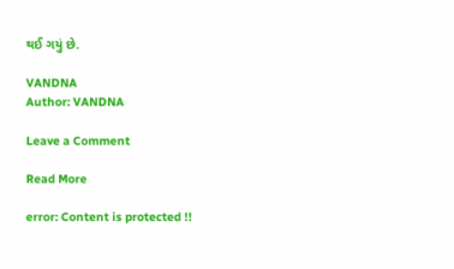થઈ ગયું છે.

VANDNA
Author: VANDNA

Leave a Comment

Read More

error: Content is protected !!